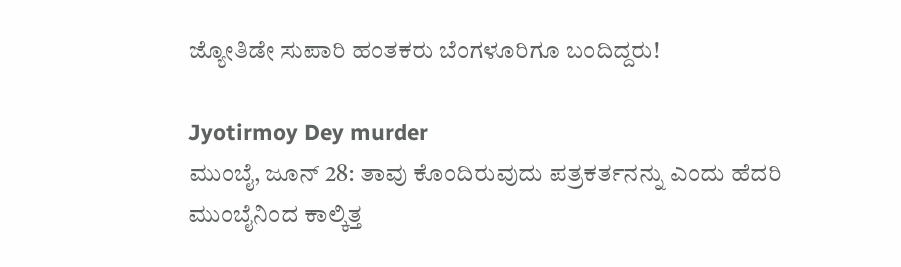ಜ್ಯೋತಿಡೇ ಸುಪಾರಿ ಹಂತಕರು ಬೆಂಗಳೂರಿಗೂ ಬಂದಿದ್ದರು!

Jyotirmoy Dey murder
ಮುಂಬೈ, ಜೂನ್ 28: ತಾವು ಕೊಂದಿರುವುದು ಪತ್ರಕರ್ತನನ್ನು ಎಂದು ಹೆದರಿ ಮುಂಬೈನಿಂದ ಕಾಲ್ಕಿತ್ತ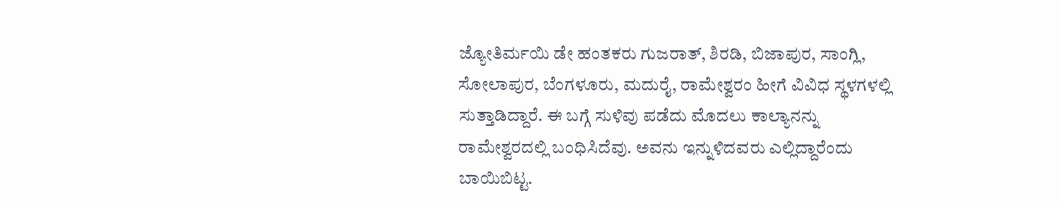ಜ್ಯೋತಿರ್ಮಯಿ ಡೇ ಹಂತಕರು ಗುಜರಾತ್‌, ಶಿರಡಿ, ಬಿಜಾಪುರ, ಸಾಂಗ್ಲಿ, ಸೋಲಾಪುರ, ಬೆಂಗಳೂರು, ಮದುರೈ, ರಾಮೇಶ್ವರಂ ಹೀಗೆ ವಿವಿಧ ಸ್ಥಳಗಳಲ್ಲಿ ಸುತ್ತಾಡಿದ್ದಾರೆ. ಈ ಬಗ್ಗೆ ಸುಳಿವು ಪಡೆದು ಮೊದಲು ಕಾಲ್ಯಾನನ್ನು ರಾಮೇಶ್ವರದಲ್ಲಿ ಬಂಧಿಸಿದೆವು. ಅವನು ಇನ್ನುಳಿದವರು ಎಲ್ಲಿದ್ದಾರೆಂದು ಬಾಯಿಬಿಟ್ಟ.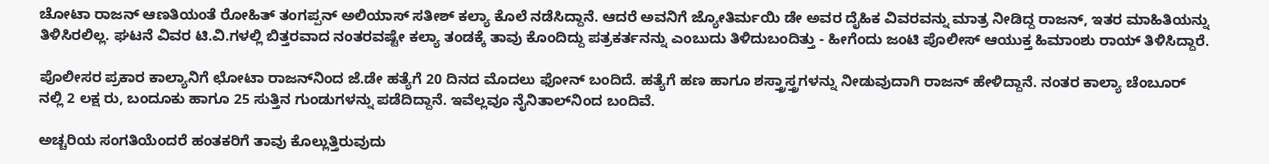ಚೋಟಾ ರಾಜನ್ ಆಣತಿಯಂತೆ ರೋಹಿತ್ ತಂಗಪ್ಪನ್ ಅಲಿಯಾಸ್ ಸತೀಶ್ ಕಲ್ಯಾ ಕೊಲೆ ನಡೆಸಿದ್ದಾನೆ. ಆದರೆ ಅವನಿಗೆ ಜ್ಯೋತಿರ್ಮಯಿ ಡೇ ಅವರ ದೈಹಿಕ ವಿವರವನ್ನು ಮಾತ್ರ ನೀಡಿದ್ದ ರಾಜನ್, ಇತರ ಮಾಹಿತಿಯನ್ನು ತಿಳಿಸಿರಲಿಲ್ಲ. ಘಟನೆ ವಿವರ ಟಿ.ವಿ.ಗಳಲ್ಲಿ ಬಿತ್ತರವಾದ ನಂತರವಷ್ಟೇ ಕಲ್ಯಾ ತಂಡಕ್ಕೆ ತಾವು ಕೊಂದಿದ್ದು ಪತ್ರಕರ್ತನನ್ನು ಎಂಬುದು ತಿಳಿದುಬಂದಿತ್ತು - ಹೀಗೆಂದು ಜಂಟಿ ಪೊಲೀಸ್ ಆಯುಕ್ತ ಹಿಮಾಂಶು ರಾಯ್ ತಿಳಿಸಿದ್ದಾರೆ.

ಪೊಲೀಸರ ಪ್ರಕಾರ ಕಾಲ್ಯಾನಿಗೆ ಛೋಟಾ ರಾಜನ್‌ನಿಂದ ಜೆ.ಡೇ ಹತ್ಯೆಗೆ 20 ದಿನದ ಮೊದಲು ಫೋನ್‌ ಬಂದಿದೆ. ಹತ್ಯೆಗೆ ಹಣ ಹಾಗೂ ಶಸ್ತ್ರಾಸ್ತ್ರಗಳನ್ನು ನೀಡುವುದಾಗಿ ರಾಜನ್‌ ಹೇಳಿದ್ದಾನೆ. ನಂತರ ಕಾಲ್ಯಾ ಚೆಂಬೂರ್ ನಲ್ಲಿ 2 ಲಕ್ಷ ರು, ಬಂದೂಕು ಹಾಗೂ 25 ಸುತ್ತಿನ ಗುಂಡುಗಳನ್ನು ಪಡೆದಿದ್ದಾನೆ. ಇವೆಲ್ಲವೂ ನೈನಿತಾಲ್‌ನಿಂದ ಬಂದಿವೆ.

ಅಚ್ಚರಿಯ ಸಂಗತಿಯೆಂದರೆ ಹಂತಕರಿಗೆ ತಾವು ಕೊಲ್ಲುತ್ತಿರುವುದು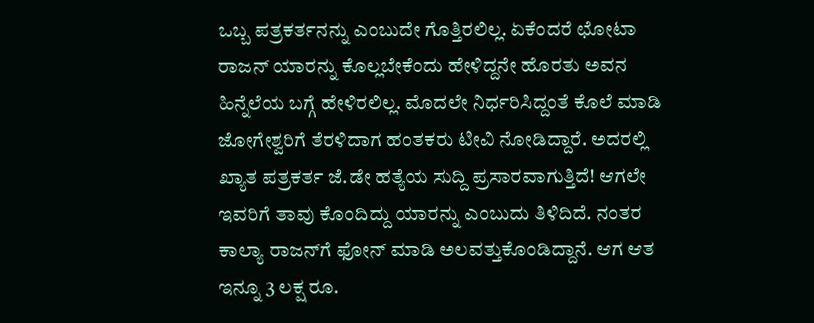ಒಬ್ಬ ಪತ್ರಕರ್ತನನ್ನು ಎಂಬುದೇ ಗೊತ್ತಿರಲಿಲ್ಲ. ಏಕೆಂದರೆ ಛೋಟಾ ರಾಜನ್‌ ಯಾರನ್ನು ಕೊಲ್ಲಬೇಕೆಂದು ಹೇಳಿದ್ದನೇ ಹೊರತು ಅವನ ಹಿನ್ನೆಲೆಯ ಬಗ್ಗೆ ಹೇಳಿರಲಿಲ್ಲ. ಮೊದಲೇ ನಿರ್ಧರಿಸಿದ್ದಂತೆ ಕೊಲೆ ಮಾಡಿ ಜೋಗೇಶ್ವರಿಗೆ ತೆರಳಿದಾಗ ಹಂತಕರು ಟೀವಿ ನೋಡಿದ್ದಾರೆ. ಅದರಲ್ಲಿ ಖ್ಯಾತ ಪತ್ರಕರ್ತ ಜೆ.ಡೇ ಹತ್ಯೆಯ ಸುದ್ದಿ ಪ್ರಸಾರವಾಗುತ್ತಿದೆ! ಆಗಲೇ ಇವರಿಗೆ ತಾವು ಕೊಂದಿದ್ದು ಯಾರನ್ನು ಎಂಬುದು ತಿಳಿದಿದೆ. ನಂತರ ಕಾಲ್ಯಾ ರಾಜನ್‌ಗೆ ಫೋನ್‌ ಮಾಡಿ ಅಲವತ್ತುಕೊಂಡಿದ್ದಾನೆ. ಆಗ ಆತ ಇನ್ನೂ 3 ಲಕ್ಷ ರೂ.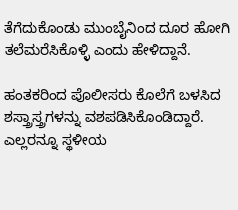ತೆಗೆದುಕೊಂಡು ಮುಂಬೈನಿಂದ ದೂರ ಹೋಗಿ ತಲೆಮರೆಸಿಕೊಳ್ಳಿ ಎಂದು ಹೇಳಿದ್ದಾನೆ.

ಹಂತಕರಿಂದ ಪೊಲೀಸರು ಕೊಲೆಗೆ ಬಳಸಿದ ಶಸ್ತ್ರಾಸ್ತ್ರಗಳನ್ನು ವಶಪಡಿಸಿಕೊಂಡಿದ್ದಾರೆ. ಎಲ್ಲರನ್ನೂ ಸ್ಥಳೀಯ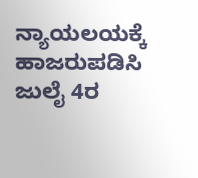ನ್ಯಾಯಲಯಕ್ಕೆ ಹಾಜರುಪಡಿಸಿ ಜುಲೈ 4ರ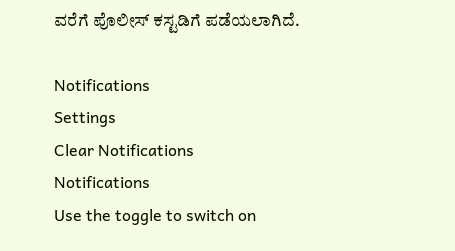ವರೆಗೆ ಪೊಲೀಸ್‌ ಕಸ್ಟಡಿಗೆ ಪಡೆಯಲಾಗಿದೆ.

Notifications
Settings
Clear Notifications
Notifications
Use the toggle to switch on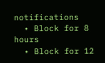notifications
  • Block for 8 hours
  • Block for 12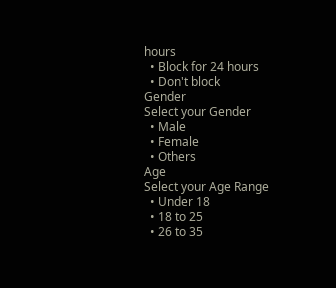hours
  • Block for 24 hours
  • Don't block
Gender
Select your Gender
  • Male
  • Female
  • Others
Age
Select your Age Range
  • Under 18
  • 18 to 25
  • 26 to 35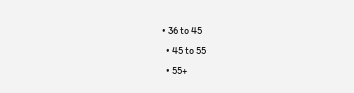• 36 to 45
  • 45 to 55
  • 55+